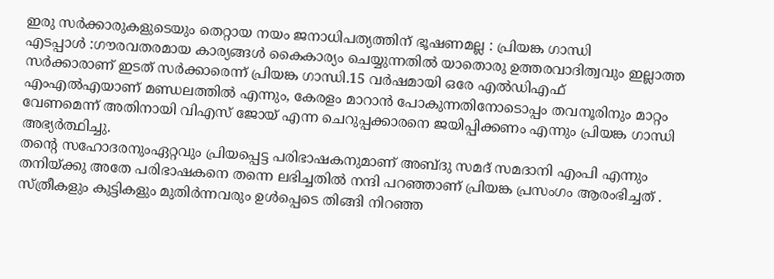ഇരു സർക്കാരുകളുടെയും തെറ്റായ നയം ജനാധിപത്യത്തിന് ഭൂഷണമല്ല : പ്രിയങ്ക ഗാന്ധി
എടപ്പാൾ :ഗൗരവതരമായ കാര്യങ്ങൾ കൈകാര്യം ചെയ്യുന്നതിൽ യാതൊരു ഉത്തരവാദിത്വവും ഇല്ലാത്ത സർക്കാരാണ് ഇടത് സർക്കാരെന്ന് പ്രിയങ്ക ഗാന്ധി.15 വർഷമായി ഒരേ എൽഡിഎഫ് എംഎൽഎയാണ് മണ്ഡലത്തിൽ എന്നും, കേരളം മാറാൻ പോകുന്നതിനോടൊപ്പം തവനൂരിനും മാറ്റം വേണമെന്ന് അതിനായി വിഎസ് ജോയ് എന്ന ചെറുപ്പക്കാരനെ ജയിപ്പിക്കണം എന്നും പ്രിയങ്ക ഗാന്ധി അഭ്യർത്ഥിച്ചു.
തൻ്റെ സഹോദരനുംഏറ്റവും പ്രിയപ്പെട്ട പരിഭാഷകനുമാണ് അബ്ദു സമദ് സമദാനി എംപി എന്നും തനിയ്ക്കു അതേ പരിഭാഷകനെ തന്നെ ലഭിച്ചതിൽ നന്ദി പറഞ്ഞാണ് പ്രിയങ്ക പ്രസംഗം ആരംഭിച്ചത് .
സ്ത്രീകളും കുട്ടികളും മുതിർന്നവരും ഉൾപ്പെടെ തിങ്ങി നിറഞ്ഞ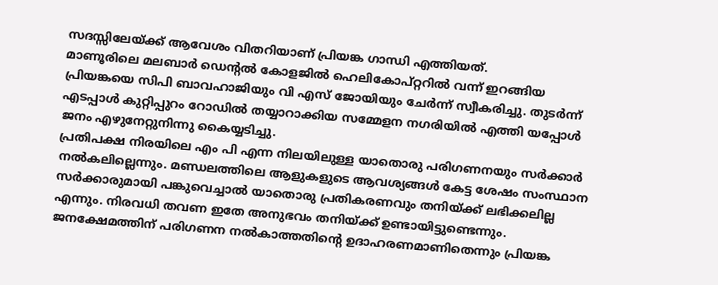സദസ്സിലേയ്ക്ക് ആവേശം വിതറിയാണ് പ്രിയങ്ക ഗാന്ധി എത്തിയത്.
മാണൂരിലെ മലബാർ ഡെൻ്റൽ കോളജിൽ ഹെലികോപ്റ്ററിൽ വന്ന് ഇറങ്ങിയ പ്രിയങ്കയെ സിപി ബാവഹാജിയും വി എസ് ജോയിയും ചേർന്ന് സ്വീകരിച്ചു. തുടർന്ന് എടപ്പാൾ കുറ്റിപ്പുറം റോഡിൽ തയ്യാറാക്കിയ സമ്മേളന നഗരിയിൽ എത്തി യപ്പോൾ ജനം എഴുനേറ്റുനിന്നു കൈയ്യടിച്ചു.
പ്രതിപക്ഷ നിരയിലെ എം പി എന്ന നിലയിലുള്ള യാതൊരു പരിഗണനയും സർക്കാർ നൽകലില്ലെന്നും. മണ്ഡലത്തിലെ ആളുകളുടെ ആവശ്യങ്ങൾ കേട്ട ശേഷം സംസ്ഥാന സർക്കാരുമായി പങ്കുവെച്ചാൽ യാതൊരു പ്രതികരണവും തനിയ്ക്ക് ലഭിക്കലില്ല എന്നും. നിരവധി തവണ ഇതേ അനുഭവം തനിയ്ക്ക് ഉണ്ടായിട്ടുണ്ടെന്നും. ജനക്ഷേമത്തിന് പരിഗണന നൽകാത്തതിൻ്റെ ഉദാഹരണമാണിതെന്നും പ്രിയങ്ക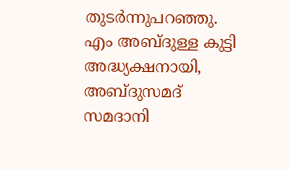തുടർന്നുപറഞ്ഞു.
എം അബ്ദുള്ള കുട്ടി അദ്ധ്യക്ഷനായി, അബ്ദുസമദ് സമദാനി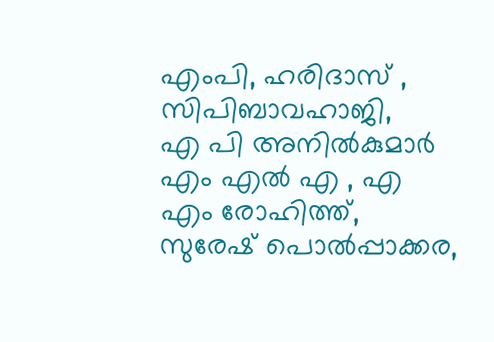എംപി, ഹരിദാസ് , സിപിബാവഹാജി,
എ പി അനിൽകുമാർ എം എൽ എ , എ എം രോഹിത്ത്, സുരേഷ് പൊൽപ്പാക്കര,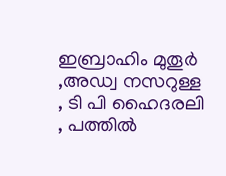ഇബ്രാഹിം മുതൂർ ,അഡ്വ നസറുള്ള , ടി പി ഹൈദരലി , പത്തിൽ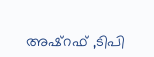അഷ്റഫ് ,ടിപി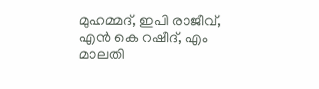മുഹമ്മദ്, ഇപി രാജീവ്, എൻ കെ റഷീദ്, എം മാലതി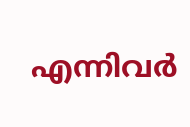എന്നിവർ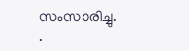സംസാരിച്ചു.
.